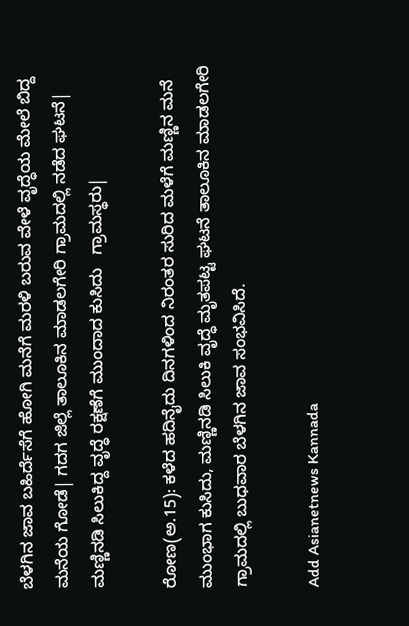ಬೆಳಗಿನ ಜಾವ ಬಹಿರ್ದೆಸೆಗೆ ಹೋಗಿ ಮನೆಗೆ ಮರಳಿ ಬರುವ ವೇಳೆ ವೃದ್ಧೆಯ ಮೇಲೆ ಬಿದ್ದ ಮನೆಯ ಗೋಡೆ| ಗದಗ ಜಿಲ್ಲೆ ತಾಲೂಕಿನ ಮಾಡಲಗೇರಿ ಗ್ರಾಮದಲ್ಲಿ ನಡೆದ ಘಟನೆ| ಮಣ್ಣಿನಡಿ ಸಿಲುಕಿದ್ದ ವೃದ್ಧೆ ರಕ್ಷಣೆಗೆ ಮುಂದಾದ ಕುಸಿದು   ಗ್ರಾಮಸ್ಥರು|

ರೋಣ(ಅ.15): ಕಳೆದ ಹದಿನೈದು ದಿನಗಳಿಂದ ನಿರಂತರ ಸುರಿದ ಮಳೆಗೆ ಮಣ್ಣಿನ ಮನೆ ಮುಂಭಾಗ ಕುಸಿದು, ಮಣ್ಣಿನಡಿ ಸಿಲುಕಿ ವೃದ್ಧೆ ಮೃತಪಟ್ಟ ಘಟನೆ ತಾಲೂಕಿನ ಮಾಡಲಗೇರಿ ಗ್ರಾಮದಲ್ಲಿ ಬುಧವಾರ ಬೆಳಗಿನ ಜಾವ ಸಂಭವಿಸಿದೆ.

Add Asianetnews Kannada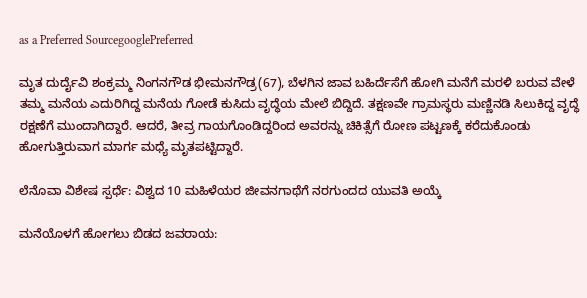as a Preferred SourcegooglePreferred

ಮೃತ ದುರ್ದೈವಿ ಶಂಕ್ರಮ್ಮ ನಿಂಗನಗೌಡ ಭೀಮನಗೌಡ್ರ(67), ಬೆಳಗಿನ ಜಾವ ಬಹಿರ್ದೆಸೆಗೆ ಹೋಗಿ ಮನೆಗೆ ಮರಳಿ ಬರುವ ವೇಳೆ ತಮ್ಮ ಮನೆಯ ಎದುರಿಗಿದ್ದ ಮನೆಯ ಗೋಡೆ ಕುಸಿದು ವೃದ್ಧೆಯ ಮೇಲೆ ಬಿದ್ದಿದೆ. ತಕ್ಷಣವೇ ಗ್ರಾಮಸ್ಥರು ಮಣ್ಣಿನಡಿ ಸಿಲುಕಿದ್ದ ವೃದ್ಧೆ ರಕ್ಷಣೆಗೆ ಮುಂದಾಗಿದ್ದಾರೆ. ಆದರೆ, ತೀವ್ರ ಗಾಯಗೊಂಡಿದ್ದರಿಂದ ಅವರನ್ನು ಚಿಕಿತ್ಸೆಗೆ ರೋಣ ಪಟ್ಟಣಕ್ಕೆ ಕರೆದುಕೊಂಡು ಹೋಗುತ್ತಿರುವಾಗ ಮಾರ್ಗ ಮಧ್ಯೆ ಮೃತಪಟ್ಟಿದ್ದಾರೆ.

ಲೆನೊವಾ ವಿಶೇಷ ಸ್ಪರ್ಧೆ: ವಿಶ್ವದ 10 ಮಹಿಳೆಯರ ಜೀವನಗಾಥೆಗೆ ನರಗುಂದದ ಯುವತಿ ಅಯ್ಕೆ

ಮನೆಯೊಳಗೆ ಹೋಗಲು ಬಿಡದ ಜವರಾಯ: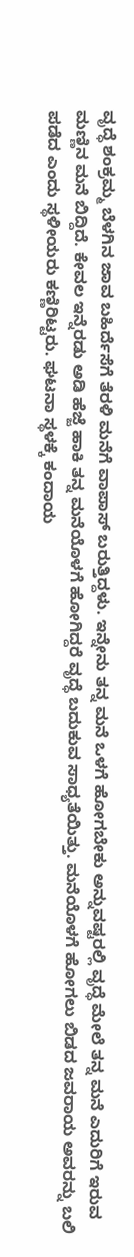ವೃದ್ಧೆ ಶಂಕ್ರಮ್ಮ ಬೆಳಗಿನ ಜಾವ ಬಹಿರ್ದೆಸೆಗೆ ತೆರಳಿ ಮನೆಗೆ ವಾಪಾಸ್‌ ಬರುತ್ತಿದ್ದಳು. ಇನ್ನೇನು ತನ್ನ ಮನೆ ಒಳಗೆ ಹೋಗಬೇಕು ಅನ್ನುವಷ್ಟರಲ್ಲಿ ವೃದ್ಧೆ ಮೇಲೆ ತನ್ನ ಮನೆ ಎದುರಿಗೆ ಇರುವ ಮಣ್ಣಿನ ಮನೆ ಬಿದ್ದಿದೆ. ಕೇವಲ ಇನ್ನೆರಡು ಅಡಿ ಹೆಜ್ಜೆ ಹಾಕಿ ತನ್ನ ಮನೆಯೊಳಗೆ ಹೋಗಿದ್ದರೆ ವೃದ್ಧೆ ಬದುಕುವ ಸಾಧ್ಯತೆಯಿತ್ತು. ಮನೆಯೊಳಗೆ ಹೋಗಲು ಬಿಡದ ಜವರಾಯ ಅವರನ್ನು ಬಲಿ ಪಡೆದ ಎಂದು ಸ್ಥಳೀಯರು ಕಣ್ಣಿರಿಟ್ಟರು. ಘಟನಾ ಸ್ಥಳಕ್ಕೆ ಕಂದಾಯ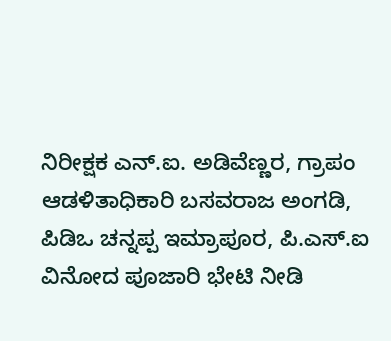ನಿರೀಕ್ಷಕ ಎನ್‌.ಐ. ಅಡಿವೆಣ್ಣರ, ಗ್ರಾಪಂ ಆಡಳಿತಾಧಿಕಾರಿ ಬಸವರಾಜ ಅಂಗಡಿ, ಪಿಡಿಒ ಚನ್ನಪ್ಪ ಇಮ್ರಾಪೂರ, ಪಿ.ಎಸ್‌.ಐ ವಿನೋದ ಪೂಜಾರಿ ಭೇಟಿ ನೀಡಿ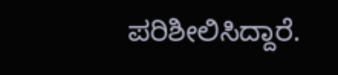ಪರಿಶೀಲಿಸಿದ್ದಾರೆ.